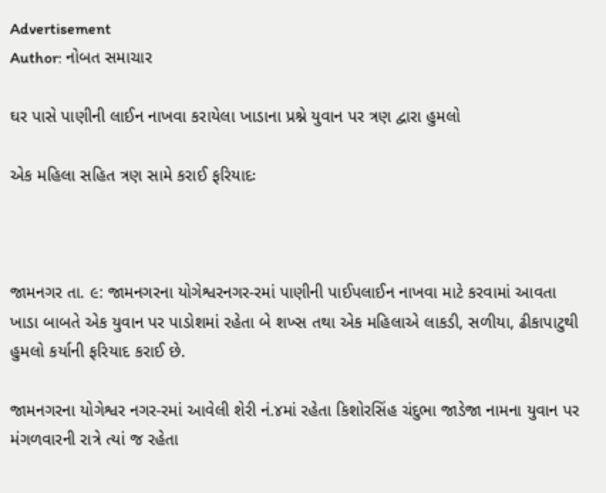Advertisement
Author: નોબત સમાચાર

ઘર પાસે પાણીની લાઈન નાખવા કરાયેલા ખાડાના પ્રશ્ને યુવાન પર ત્રણ દ્વારા હુમલો

એક મહિલા સહિત ત્રણ સામે કરાઈ ફરિયાદઃ



જામનગર તા. ૯: જામનગરના યોગેશ્વરનગર-રમાં પાણીની પાઈપલાઈન નાખવા માટે કરવામાં આવતા ખાડા બાબતે એક યુવાન પર પાડોશમાં રહેતા બે શખ્સ તથા એક મહિલાએ લાકડી, સળીયા, ઢીકાપાટુથી હુમલો કર્યાની ફરિયાદ કરાઈ છે.

જામનગરના યોગેશ્વર નગર-રમાં આવેલી શેરી નં.૪માં રહેતા કિશોરસિંહ ચંદુભા જાડેજા નામના યુવાન પર મંગળવારની રાત્રે ત્યાં જ રહેતા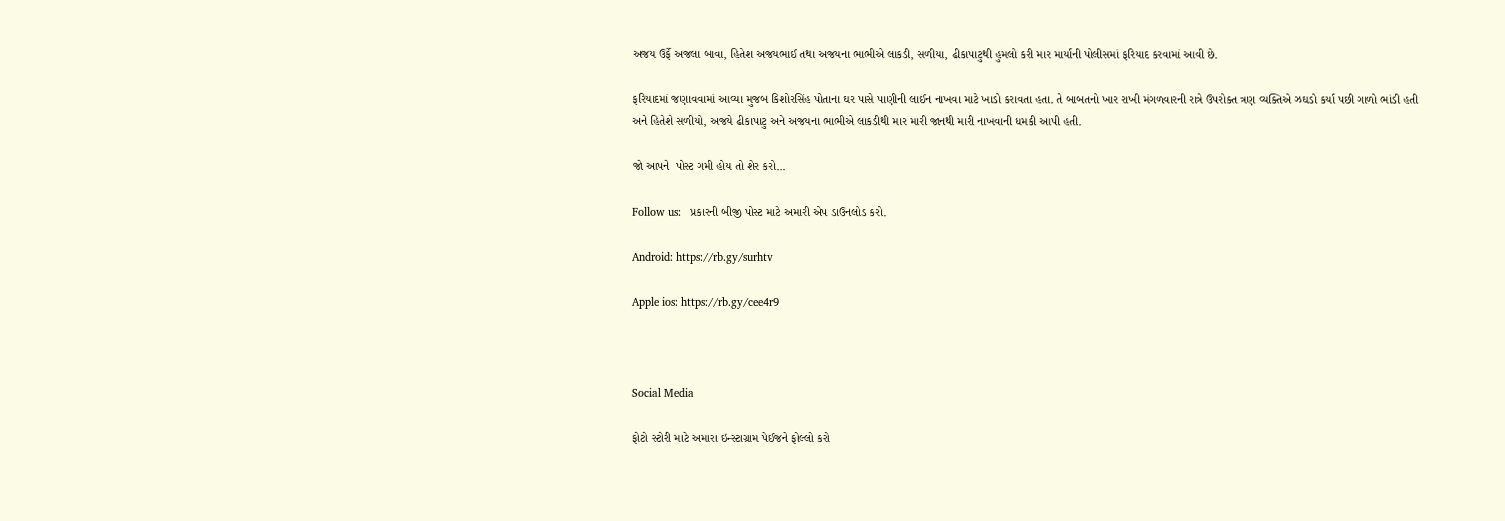અજય ઉર્ફે અજલા બાવા, હિતેશ અજયભાઈ તથા અજયના ભાભીએ લાકડી, સળીયા, ઢીકાપાટુથી હુમલો કરી માર માર્યાની પોલીસમાં ફરિયાદ કરવામાં આવી છે.

ફરિયાદમાં જણાવવામાં આવ્યા મુજબ કિશોરસિંહ પોતાના ઘર પાસે પાણીની લાઈન નાખવા માટે ખાડો કરાવતા હતા. તે બાબતનો ખાર રાખી મંગળવારની રાત્રે ઉપરોક્ત ત્રણ વ્યક્તિએ ઝઘડો કર્યા પછી ગાળો ભાંડી હતી અને હિતેશે સળીયો, અજયે ઢીકાપાટુ અને અજયના ભાભીએ લાકડીથી માર મારી જાનથી મારી નાખવાની ધમકી આપી હતી.

જો આપને  પોસ્ટ ગમી હોય તો શેર કરો...

Follow us:   પ્રકારની બીજી પોસ્ટ માટે અમારી એપ ડાઉનલોડ કરો.

Android: https://rb.gy/surhtv

Apple ios: https://rb.gy/cee4r9



Social Media

ફોટો સ્ટોરી માટે અમારા ઇન્સ્ટાગ્રામ પેઈજને ફોલ્લો કરો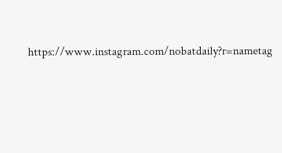https://www.instagram.com/nobatdaily?r=nametag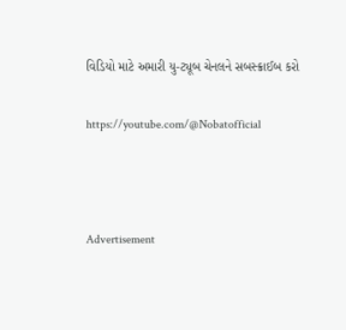વિડિયો માટે અમારી યુ-ટ્યૂબ ચેનલને સબસ્ક્રાઈબ કરો

https://youtube.com/@Nobatofficial



Advertisement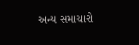અન્ય સમાચારો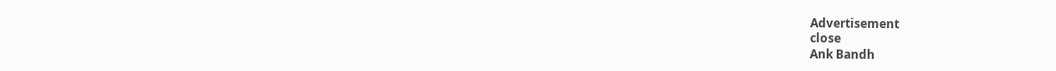Advertisement
close
Ank Bandh